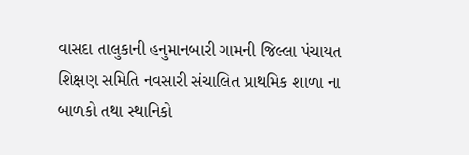વાસદા તાલુકાની હનુમાનબારી ગામની જિલ્લા પંચાયત શિક્ષણ સમિતિ નવસારી સંચાલિત પ્રાથમિક શાળા ના બાળકો તથા સ્થાનિકો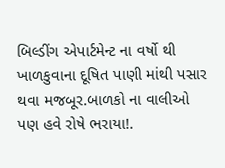બિલ્ડીંગ એપાર્ટમેન્ટ ના વર્ષો થી ખાળકુવાના દૂષિત પાણી માંથી પસાર થવા મજબૂર.બાળકો ના વાલીઓ પણ હવે રોષે ભરાયા!.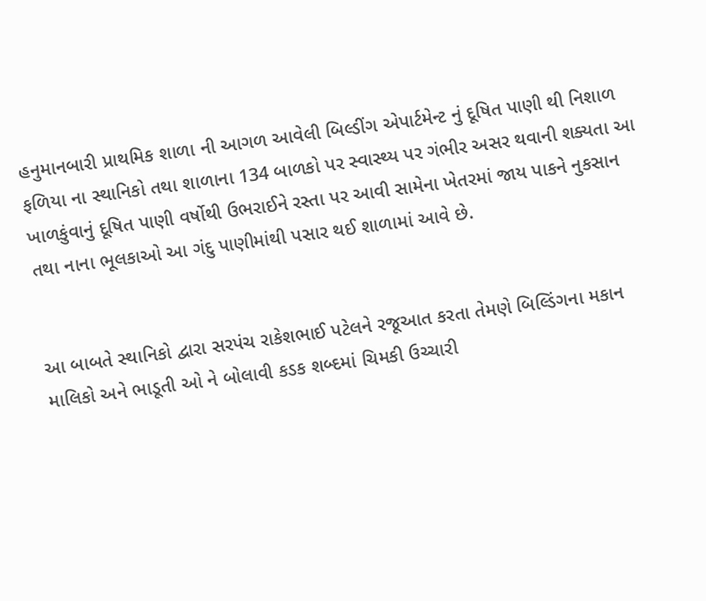હનુમાનબારી પ્રાથમિક શાળા ની આગળ આવેલી બિલ્ડીંગ એપાર્ટમેન્ટ નું દૂષિત પાણી થી નિશાળ ફળિયા ના સ્થાનિકો તથા શાળાના 134 બાળકો પર સ્વાસ્થ્ય પર ગંભીર અસર થવાની શક્યતા આ ખાળકુંવાનું દૂષિત પાણી વર્ષોથી ઉભરાઈને રસ્તા પર આવી સામેના ખેતરમાં જાય પાકને નુકસાન તથા નાના ભૂલકાઓ આ ગંદુ પાણીમાંથી પસાર થઈ શાળામાં આવે છે.


આ બાબતે સ્થાનિકો દ્વારા સરપંચ રાકેશભાઈ પટેલને રજૂઆત કરતા તેમણે બિલ્ડિંગના મકાન માલિકો અને ભાડૂતી ઓ ને બોલાવી કડક શબ્દમાં ચિમકી ઉચ્ચારી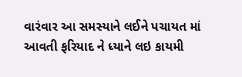વારંવાર આ સમસ્યાને લઈને પચાયત માં આવતી ફરિયાદ ને ધ્યાને લઇ કાયમી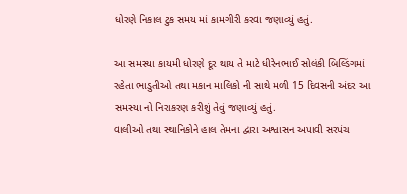ધોરણે નિકાલ ટુક સમય માં કામગીરી કરવા જણાવ્યું હતું.

આ સમસ્યા કાયમી ધોરણે દૂર થાય તે માટે ધીરેનભાઈ સોલંકી બિલ્ડિંગમાં રહેતા ભાડુતીઓ તથા મકાન માલિકો ની સાથે મળી 15 દિવસની અંદર આ સમસ્યા નો નિરાકરણ કરીશું તેવું જણાવ્યું હતું.
વાલીઓ તથા સ્થાનિકોને હાલ તેમના દ્વારા અશ્વાસન અપાવી સરપંચ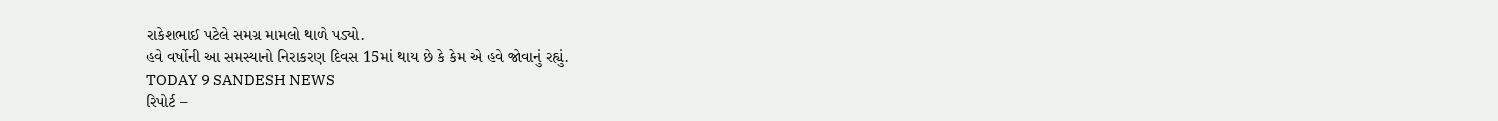રાકેશભાઈ પટેલે સમગ્ર મામલો થાળે પડ્યો.
હવે વર્ષોની આ સમસ્યાનો નિરાકરણ દિવસ 15માં થાય છે કે કેમ એ હવે જોવાનું રહ્યું.
TODAY 9 SANDESH NEWS
રિપોર્ટ –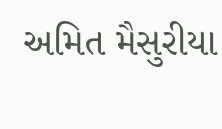અમિત મૈસુરીયા